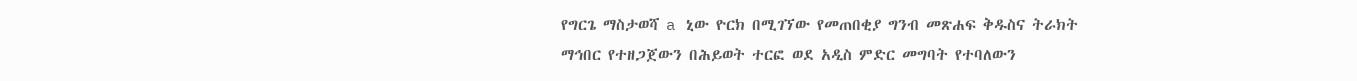የግርጌ ማስታወሻ a ኒው ዮርክ በሚገኘው የመጠበቂያ ግንብ መጽሐፍ ቅዱስና ትራክት ማኅበር የተዘጋጀውን በሕይወት ተርፎ ወደ አዲስ ምድር መግባት የተባለውን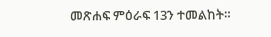መጽሐፍ ምዕራፍ 13ን ተመልከት።